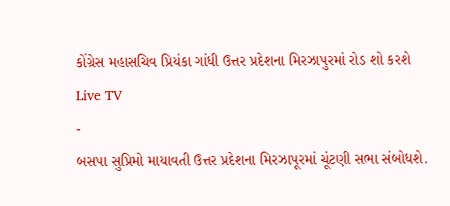કોંગ્રેસ મહાસચિવ પ્રિયંકા ગાંધી ઉત્તર પ્રદેશના મિરઝાપુરમાં રોડ શો કરશે
Live TV
-
બસપા સુપ્રિમો માયાવતી ઉત્તર પ્રદેશના મિરઝાપૂરમાં ચૂંટણી સભા સંબોધશે.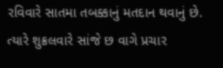રવિવારે સાતમા તબક્કાનું મતદાન થવાનું છે. ત્યારે શુક્રલવારે સાંજે છ વાગે પ્રચાર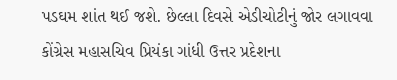પડઘમ શાંત થઈ જશે. છેલ્લા દિવસે એડીચોટીનું જોર લગાવવા કોંગ્રેસ મહાસચિવ પ્રિયંકા ગાંધી ઉત્તર પ્રદેશના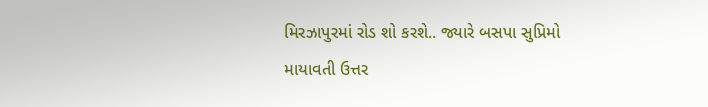મિરઝાપુરમાં રોડ શો કરશે.. જ્યારે બસપા સુપ્રિમો માયાવતી ઉત્તર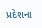પ્રદેશના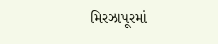મિરઝાપૂરમાં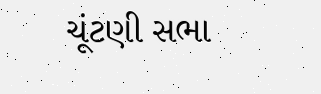ચૂંટણી સભા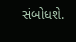સંબોધશે.